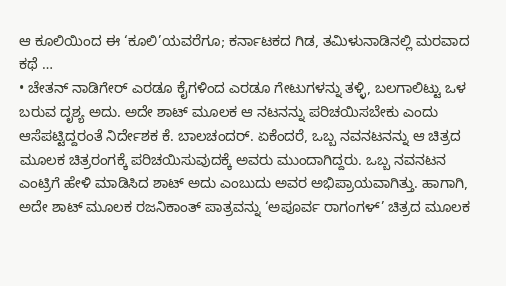ಆ ಕೂಲಿಯಿಂದ ಈ ‘ಕೂಲಿ’ಯವರೆಗೂ; ಕರ್ನಾಟಕದ ಗಿಡ, ತಮಿಳುನಾಡಿನಲ್ಲಿ ಮರವಾದ ಕಥೆ …
• ಚೇತನ್ ನಾಡಿಗೇರ್ ಎರಡೂ ಕೈಗಳಿಂದ ಎರಡೂ ಗೇಟುಗಳನ್ನು ತಳ್ಳಿ, ಬಲಗಾಲಿಟ್ಟು ಒಳ ಬರುವ ದೃಶ್ಯ ಅದು. ಅದೇ ಶಾಟ್ ಮೂಲಕ ಆ ನಟನನ್ನು ಪರಿಚಯಿಸಬೇಕು ಎಂದು ಆಸೆಪಟ್ಟಿದ್ದರಂತೆ ನಿರ್ದೇಶಕ ಕೆ. ಬಾಲಚಂದರ್. ಏಕೆಂದರೆ, ಒಬ್ಬ ನವನಟನನ್ನು ಆ ಚಿತ್ರದ ಮೂಲಕ ಚಿತ್ರರಂಗಕ್ಕೆ ಪರಿಚಯಿಸುವುದಕ್ಕೆ ಅವರು ಮುಂದಾಗಿದ್ದರು. ಒಬ್ಬ ನವನಟನ ಎಂಟ್ರಿಗೆ ಹೇಳಿ ಮಾಡಿಸಿದ ಶಾಟ್ ಅದು ಎಂಬುದು ಅವರ ಅಭಿಪ್ರಾಯವಾಗಿತ್ತು. ಹಾಗಾಗಿ, ಅದೇ ಶಾಟ್ ಮೂಲಕ ರಜನಿಕಾಂತ್ ಪಾತ್ರವನ್ನು ‘ಅಪೂರ್ವ ರಾಗಂಗಳ್’ ಚಿತ್ರದ ಮೂಲಕ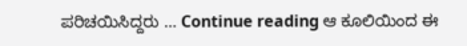ಪರಿಚಯಿಸಿದ್ದರು … Continue reading ಆ ಕೂಲಿಯಿಂದ ಈ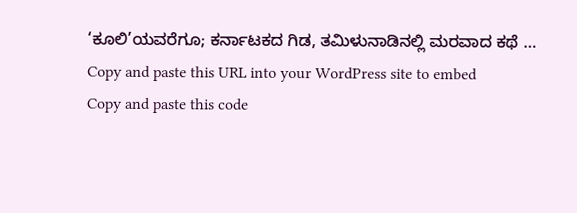‘ಕೂಲಿ’ಯವರೆಗೂ; ಕರ್ನಾಟಕದ ಗಿಡ, ತಮಿಳುನಾಡಿನಲ್ಲಿ ಮರವಾದ ಕಥೆ …
Copy and paste this URL into your WordPress site to embed
Copy and paste this code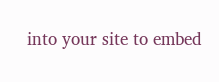into your site to embed